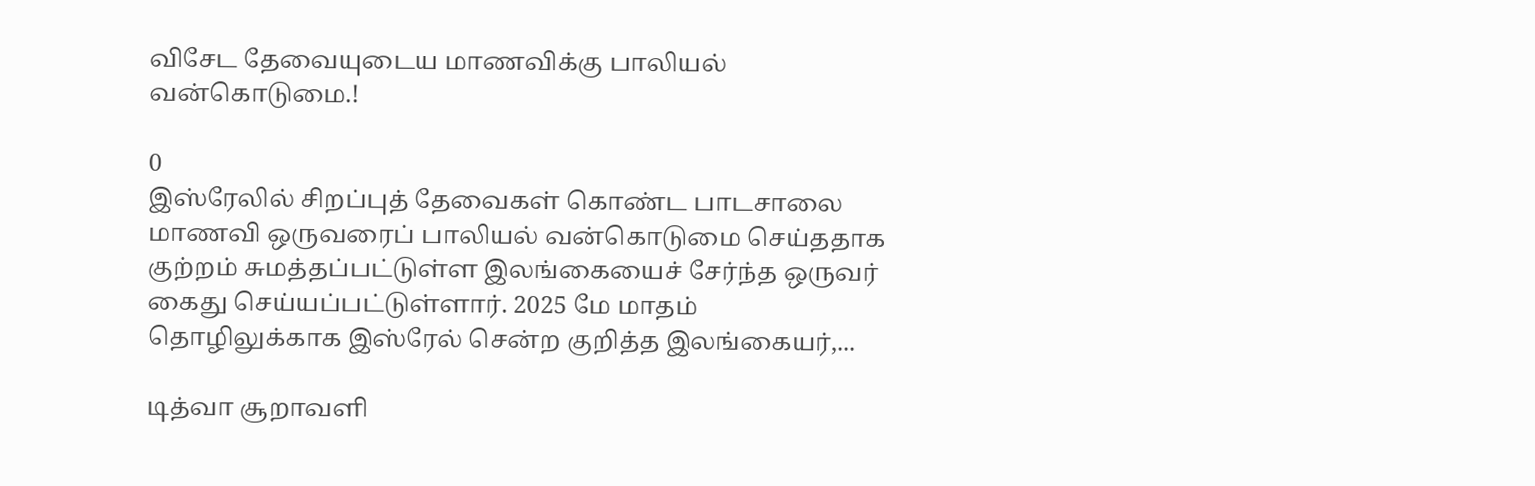விசேட தேவையுடைய மாணவிக்கு பாலியல் வன்கொடுமை.!

0
இஸ்ரேலில் சிறப்புத் தேவைகள் கொண்ட பாடசாலை மாணவி ஒருவரைப் பாலியல் வன்கொடுமை செய்ததாக குற்றம் சுமத்தப்பட்டுள்ள இலங்கையைச் சேர்ந்த ஒருவர் கைது செய்யப்பட்டுள்ளார். 2025 மே மாதம் தொழிலுக்காக இஸ்ரேல் சென்ற குறித்த இலங்கையர்,...

டித்வா சூறாவளி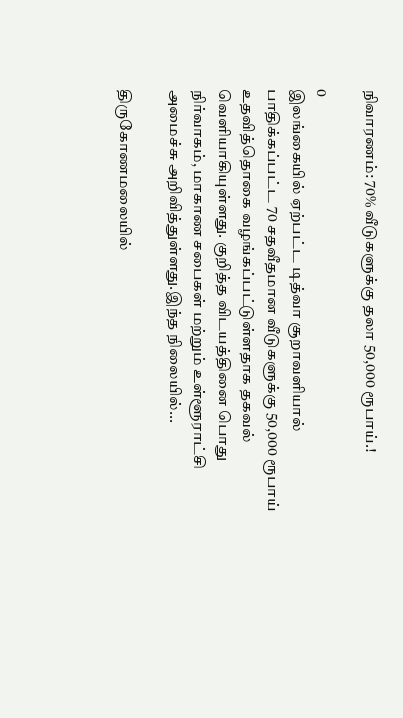நிவாரணம்: 70% வீடுகளுக்கு தலா 50,000 ரூபாய்.!

0
இலங்கையில் ஏற்பட்ட டித்வா சூறாவளியால் பாதிக்கப்பட்ட 70 சதவீதமான வீடுகளுக்கு 50,000 ரூபாய் உதவித்தொகை வழங்கப்பட்டுள்ளதாக தகவல் வெளியாகியுள்ளது. குறித்த விடயத்தினை பொது நிர்வாகம், மாகாண சபைகள் மற்றும் உள்ளூராட்சி அமைச்சு அறிவித்துள்ளது.இந்த நிலையில்...

திருகோணமலையில்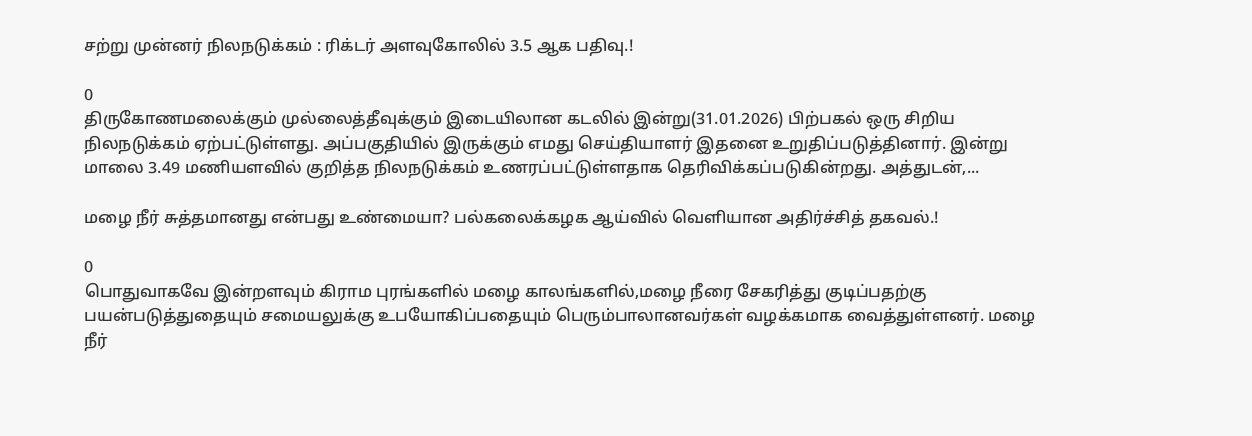சற்று முன்னர் நிலநடுக்கம் : ரிக்டர் அளவுகோலில் 3.5 ஆக பதிவு.!

0
திருகோணமலைக்கும் முல்லைத்தீவுக்கும் இடையிலான கடலில் இன்று(31.01.2026) பிற்பகல் ஒரு சிறிய நிலநடுக்கம் ஏற்பட்டுள்ளது. அப்பகுதியில் இருக்கும் எமது செய்தியாளர் இதனை உறுதிப்படுத்தினார். இன்று மாலை 3.49 மணியளவில் குறித்த நிலநடுக்கம் உணரப்பட்டுள்ளதாக தெரிவிக்கப்படுகின்றது. அத்துடன்,...

மழை நீர் சுத்தமானது என்பது உண்மையா? பல்கலைக்கழக ஆய்வில் வெளியான அதிர்ச்சித் தகவல்.!

0
பொதுவாகவே இன்றளவும் கிராம புரங்களில் மழை காலங்களில்,மழை நீரை சேகரித்து குடிப்பதற்கு பயன்படுத்துதையும் சமையலுக்கு உபயோகிப்பதையும் பெரும்பாலானவர்கள் வழக்கமாக வைத்துள்ளனர். மழை நீர்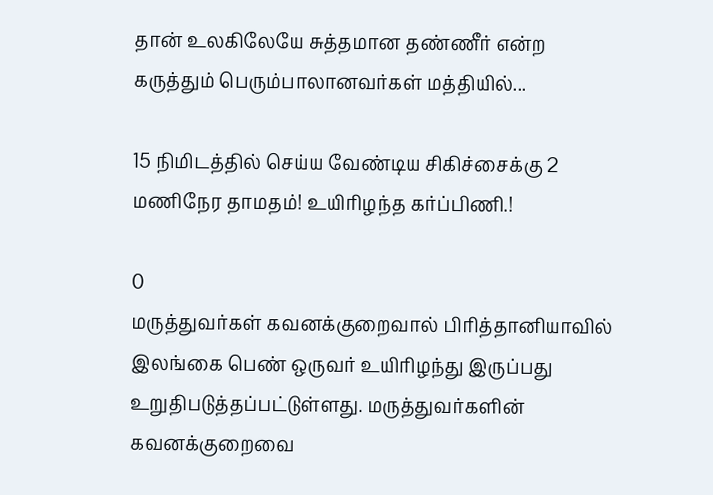தான் உலகிலேயே சுத்தமான தண்ணீர் என்ற கருத்தும் பெரும்பாலானவர்கள் மத்தியில்...

15 நிமிடத்தில் செய்ய வேண்டிய சிகிச்சைக்கு 2 மணிநேர தாமதம்! உயிரிழந்த கர்ப்பிணி.!

0
மருத்துவர்கள் கவனக்குறைவால் பிரித்தானியாவில் இலங்கை பெண் ஒருவர் உயிரிழந்து இருப்பது உறுதிபடுத்தப்பட்டுள்ளது. மருத்துவர்களின் கவனக்குறைவை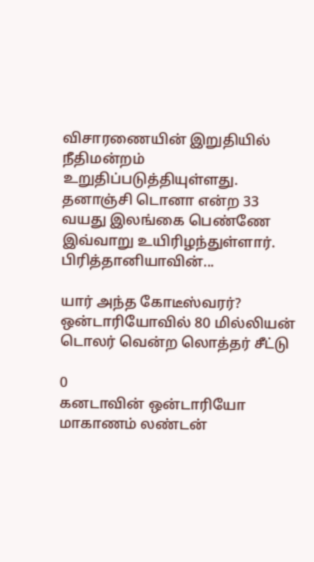விசாரணையின் இறுதியில் நீதிமன்றம் உறுதிப்படுத்தியுள்ளது. தனாஞ்சி டொனா என்ற 33 வயது இலங்கை பெண்ணே இவ்வாறு உயிரிழந்துள்ளார். பிரித்தானியாவின்...

யார் அந்த கோடீஸ்வரர்? ஒன்டாரியோவில் 80 மில்லியன் டொலர் வென்ற லொத்தர் சீட்டு

0
கனடாவின் ஒன்டாரியோ மாகாணம் லண்டன்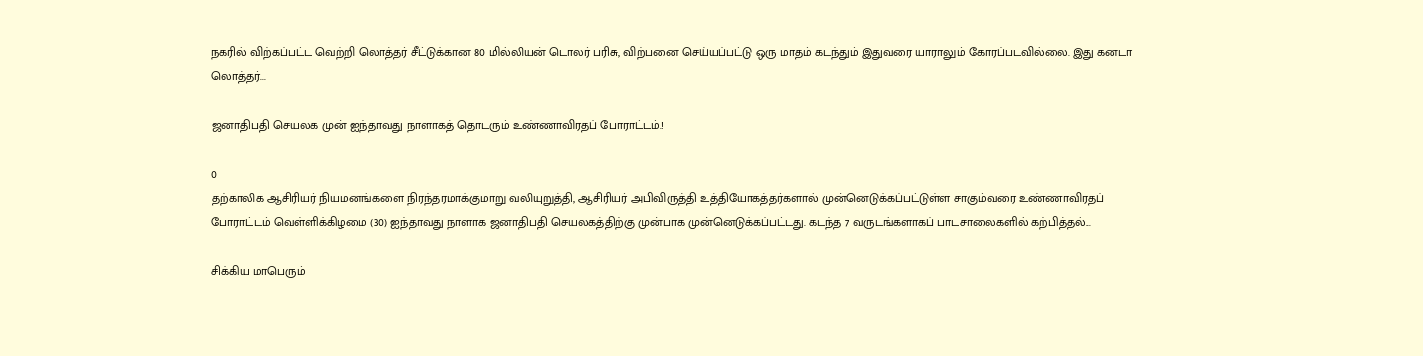நகரில் விற்கப்பட்ட வெற்றி லொத்தர் சீட்டுக்கான 80 மில்லியன் டொலர் பரிசு, விற்பனை செய்யப்பட்டு ஒரு மாதம் கடந்தும் இதுவரை யாராலும் கோரப்படவில்லை. இது கனடா லொத்தர்...

ஜனாதிபதி செயலக முன் ஐந்தாவது நாளாகத் தொடரும் உண்ணாவிரதப் போராட்டம்.!

0
தற்காலிக ஆசிரியர் நியமனங்களை நிரந்தரமாக்குமாறு வலியுறுத்தி, ஆசிரியர் அபிவிருத்தி உத்தியோகத்தர்களால் முன்னெடுக்கப்பட்டுள்ள சாகும்வரை உண்ணாவிரதப் போராட்டம் வெள்ளிக்கிழமை (30) ஐந்தாவது நாளாக ஜனாதிபதி செயலகத்திற்கு முன்பாக முன்னெடுக்கப்பட்டது. கடந்த 7 வருடங்களாகப் பாடசாலைகளில் கற்பித்தல்...

சிக்கிய மாபெரும்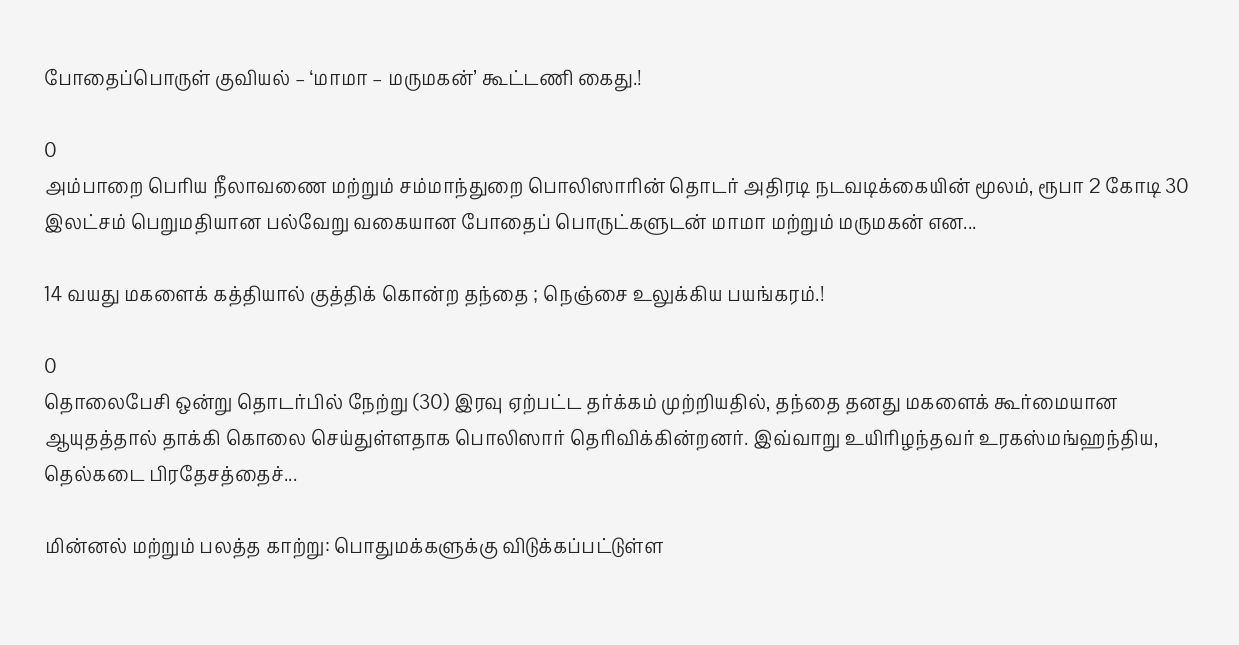போதைப்பொருள் குவியல் – ‘மாமா – மருமகன்’ கூட்டணி கைது.!

0
அம்பாறை பெரிய நீலாவணை மற்றும் சம்மாந்துறை பொலிஸாரின் தொடர் அதிரடி நடவடிக்கையின் மூலம், ரூபா 2 கோடி 30 இலட்சம் பெறுமதியான பல்வேறு வகையான போதைப் பொருட்களுடன் மாமா மற்றும் மருமகன் என...

14 வயது மகளைக் கத்தியால் குத்திக் கொன்ற தந்தை ; நெஞ்சை உலுக்கிய பயங்கரம்.!

0
தொலைபேசி ஒன்று தொடர்பில் நேற்று (30) இரவு ஏற்பட்ட தர்க்கம் முற்றியதில், தந்தை தனது மகளைக் கூர்மையான ஆயுதத்தால் தாக்கி கொலை செய்துள்ளதாக பொலிஸார் தெரிவிக்கின்றனர். இவ்வாறு உயிரிழந்தவர் உரகஸ்மங்ஹந்திய, தெல்கடை பிரதேசத்தைச்...

மின்னல் மற்றும் பலத்த காற்று: பொதுமக்களுக்கு விடுக்கப்பட்டுள்ள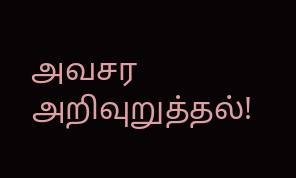அவசர அறிவுறுத்தல்!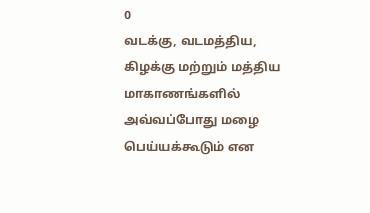0
வடக்கு, வடமத்திய, கிழக்கு மற்றும் மத்திய மாகாணங்களில் அவ்வப்போது மழை பெய்யக்கூடும் என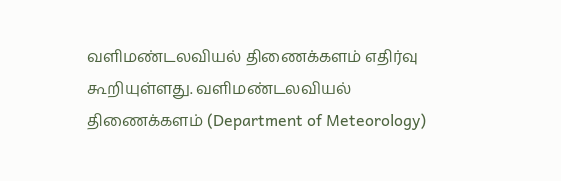வளிமண்டலவியல் திணைக்களம் எதிர்வு கூறியுள்ளது. வளிமண்டலவியல் திணைக்களம் (Department of Meteorology)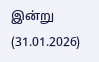இன்று (31.01.2026)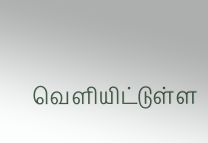வெளியிட்டுள்ள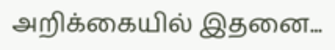அறிக்கையில் இதனை...